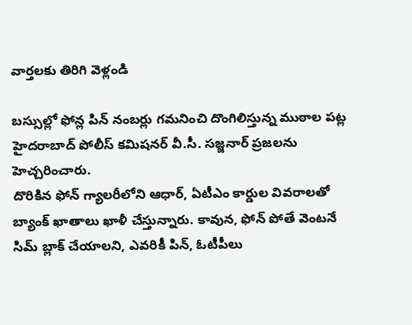వార్తలకు తిరిగి వెళ్లండి

బస్సుల్లో ఫోన్ల పిన్ నంబర్లు గమనించి దొంగిలిస్తున్న ముఠాల పట్ల హైదరాబాద్ పోలీస్ కమిషనర్ వీ.సీ. సజ్జనార్ ప్రజలను హెచ్చరించారు.
దొరికిన ఫోన్ గ్యాలరీలోని ఆధార్, ఏటీఎం కార్డుల వివరాలతో బ్యాంక్ ఖాతాలు ఖాళీ చేస్తున్నారు. కావున, ఫోన్ పోతే వెంటనే సిమ్ బ్లాక్ చేయాలని, ఎవరికీ పిన్, ఓటీపీలు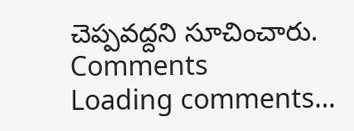చెప్పవద్దని సూచించారు.
Comments
Loading comments...